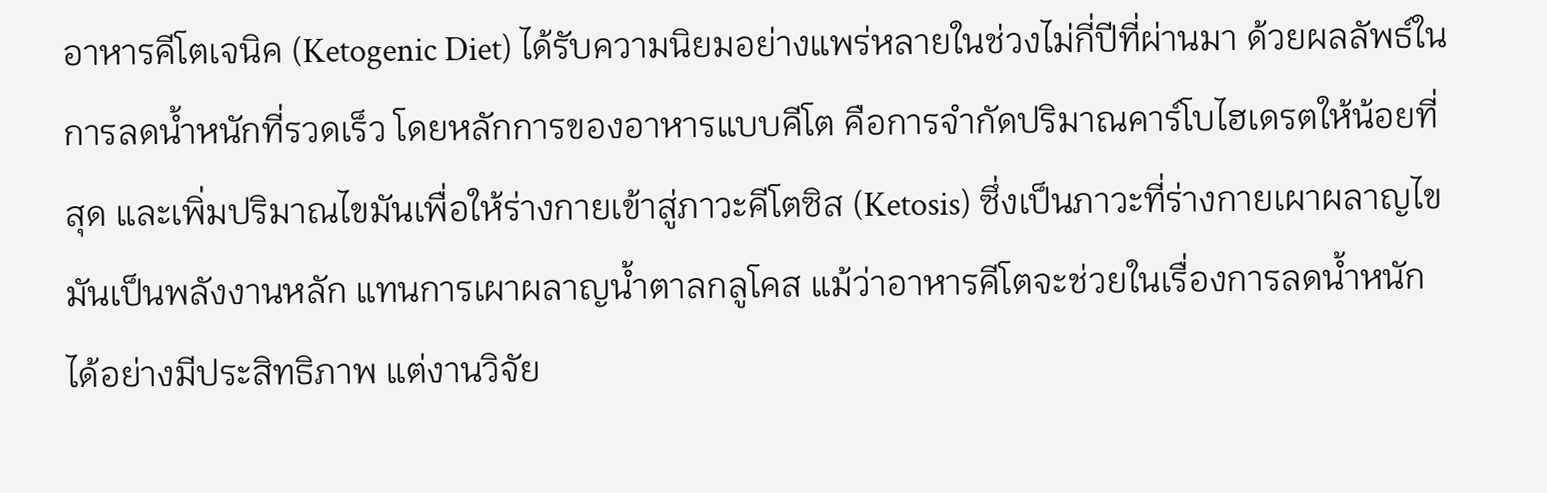อาหารคีโตเจนิค (Ketogenic Diet) ได้รับความนิยมอย่างแพร่หลายในช่วงไม่กี่ปีที่ผ่านมา ด้วยผลลัพธ์ในการลดน้ำหนักที่รวดเร็ว โดยหลักการของอาหารแบบคีโต คือการจำกัดปริมาณคาร์โบไฮเดรตให้น้อยที่สุด และเพิ่มปริมาณไขมันเพื่อให้ร่างกายเข้าสู่ภาวะคีโตซิส (Ketosis) ซึ่งเป็นภาวะที่ร่างกายเผาผลาญไขมันเป็นพลังงานหลัก แทนการเผาผลาญน้ำตาลกลูโคส แม้ว่าอาหารคีโตจะช่วยในเรื่องการลดน้ำหนักได้อย่างมีประสิทธิภาพ แต่งานวิจัย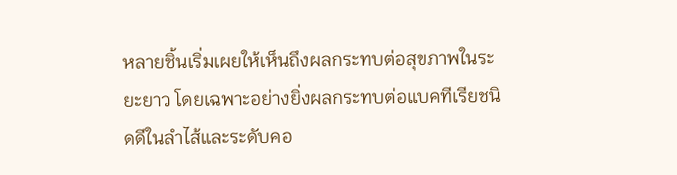หลายชิ้นเริ่มเผยให้เห็นถึงผลกระทบต่อสุขภาพในระยะยาว โดยเฉพาะอย่างยิ่งผลกระทบต่อแบคทีเรียชนิดดีในลำไส้และระดับคอ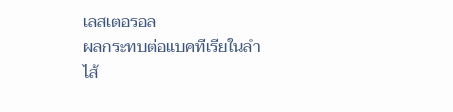เลสเตอรอล
ผลกระทบต่อแบคทีเรียในลำไส้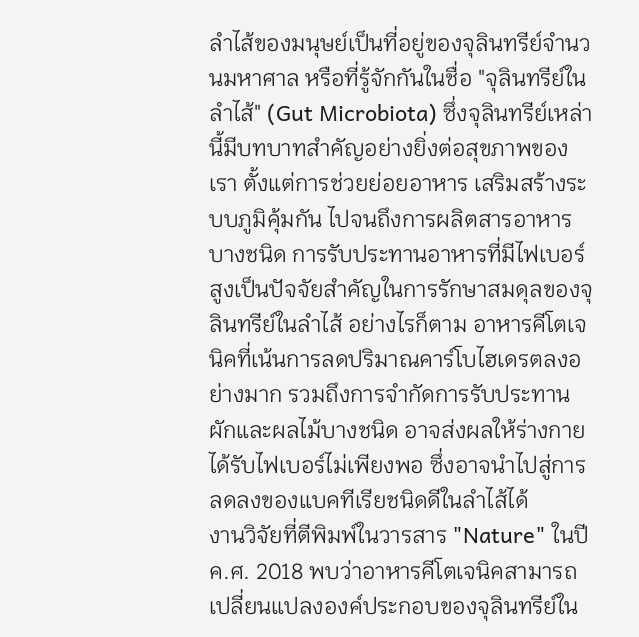ลำไส้ของมนุษย์เป็นที่อยู่ของจุลินทรีย์จำนวนมหาศาล หรือที่รู้จักกันในชื่อ "จุลินทรีย์ในลำไส้" (Gut Microbiota) ซึ่งจุลินทรีย์เหล่านี้มีบทบาทสำคัญอย่างยิ่งต่อสุขภาพของเรา ตั้งแต่การช่วยย่อยอาหาร เสริมสร้างระบบภูมิคุ้มกัน ไปจนถึงการผลิตสารอาหารบางชนิด การรับประทานอาหารที่มีไฟเบอร์สูงเป็นปัจจัยสำคัญในการรักษาสมดุลของจุลินทรีย์ในลำไส้ อย่างไรก็ตาม อาหารคีโตเจนิคที่เน้นการลดปริมาณคาร์โบไฮเดรตลงอย่างมาก รวมถึงการจำกัดการรับประทานผักและผลไม้บางชนิด อาจส่งผลให้ร่างกายได้รับไฟเบอร์ไม่เพียงพอ ซึ่งอาจนำไปสู่การลดลงของแบคทีเรียชนิดดีในลำไส้ได้
งานวิจัยที่ตีพิมพ์ในวารสาร "Nature" ในปี ค.ศ. 2018 พบว่าอาหารคีโตเจนิคสามารถเปลี่ยนแปลงองค์ประกอบของจุลินทรีย์ใน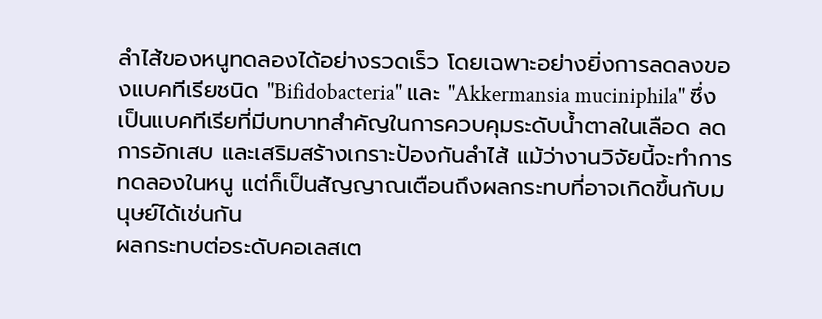ลำไส้ของหนูทดลองได้อย่างรวดเร็ว โดยเฉพาะอย่างยิ่งการลดลงของแบคทีเรียชนิด "Bifidobacteria" และ "Akkermansia muciniphila" ซึ่งเป็นแบคทีเรียที่มีบทบาทสำคัญในการควบคุมระดับน้ำตาลในเลือด ลดการอักเสบ และเสริมสร้างเกราะป้องกันลำไส้ แม้ว่างานวิจัยนี้จะทำการทดลองในหนู แต่ก็เป็นสัญญาณเตือนถึงผลกระทบที่อาจเกิดขึ้นกับมนุษย์ได้เช่นกัน
ผลกระทบต่อระดับคอเลสเต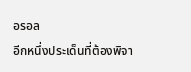อรอล
อีกหนึ่งประเด็นที่ต้องพิจา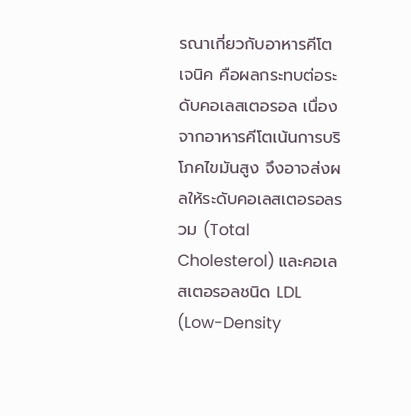รณาเกี่ยวกับอาหารคีโตเจนิค คือผลกระทบต่อระดับคอเลสเตอรอล เนื่องจากอาหารคีโตเน้นการบริโภคไขมันสูง จึงอาจส่งผลให้ระดับคอเลสเตอรอลรวม (Total Cholesterol) และคอเลสเตอรอลชนิด LDL (Low-Density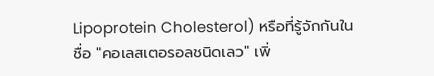Lipoprotein Cholesterol) หรือที่รู้จักกันในชื่อ "คอเลสเตอรอลชนิดเลว" เพิ่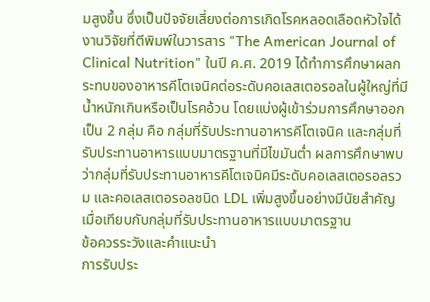มสูงขึ้น ซึ่งเป็นปัจจัยเสี่ยงต่อการเกิดโรคหลอดเลือดหัวใจได้
งานวิจัยที่ตีพิมพ์ในวารสาร "The American Journal of Clinical Nutrition" ในปี ค.ศ. 2019 ได้ทำการศึกษาผลกระทบของอาหารคีโตเจนิคต่อระดับคอเลสเตอรอลในผู้ใหญ่ที่มีน้ำหนักเกินหรือเป็นโรคอ้วน โดยแบ่งผู้เข้าร่วมการศึกษาออกเป็น 2 กลุ่ม คือ กลุ่มที่รับประทานอาหารคีโตเจนิค และกลุ่มที่รับประทานอาหารแบบมาตรฐานที่มีไขมันต่ำ ผลการศึกษาพบว่ากลุ่มที่รับประทานอาหารคีโตเจนิคมีระดับคอเลสเตอรอลรวม และคอเลสเตอรอลชนิด LDL เพิ่มสูงขึ้นอย่างมีนัยสำคัญ เมื่อเทียบกับกลุ่มที่รับประทานอาหารแบบมาตรฐาน
ข้อควรระวังและคำแนะนำ
การรับประ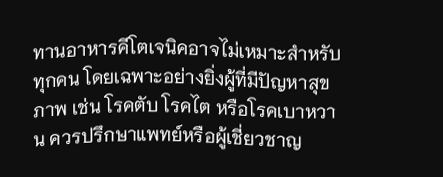ทานอาหารคีโตเจนิคอาจไม่เหมาะสำหรับทุกคน โดยเฉพาะอย่างยิ่งผู้ที่มีปัญหาสุขภาพ เช่น โรคตับ โรคไต หรือโรคเบาหวาน ควรปรึกษาแพทย์หรือผู้เชี่ยวชาญ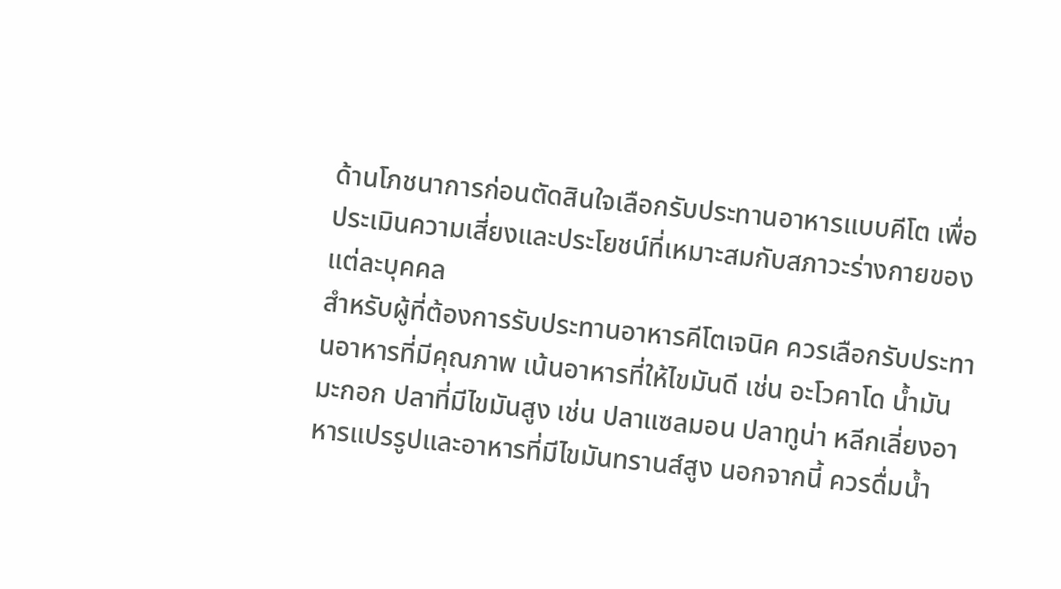ด้านโภชนาการก่อนตัดสินใจเลือกรับประทานอาหารแบบคีโต เพื่อประเมินความเสี่ยงและประโยชน์ที่เหมาะสมกับสภาวะร่างกายของแต่ละบุคคล
สำหรับผู้ที่ต้องการรับประทานอาหารคีโตเจนิค ควรเลือกรับประทานอาหารที่มีคุณภาพ เน้นอาหารที่ให้ไขมันดี เช่น อะโวคาโด น้ำมันมะกอก ปลาที่มีไขมันสูง เช่น ปลาแซลมอน ปลาทูน่า หลีกเลี่ยงอาหารแปรรูปและอาหารที่มีไขมันทรานส์สูง นอกจากนี้ ควรดื่มน้ำ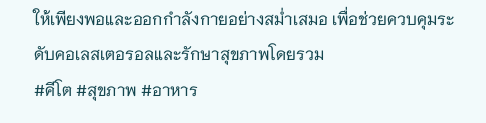ให้เพียงพอและออกกำลังกายอย่างสม่ำเสมอ เพื่อช่วยควบคุมระดับคอเลสเตอรอลและรักษาสุขภาพโดยรวม
#คีโต #สุขภาพ #อาหาร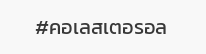#คอเลสเตอรอล